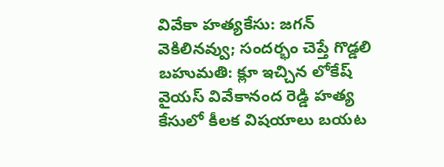వివేకా హత్యకేసు: జగన్ వెకిలినవ్వు; సందర్భం చెప్తే గొడ్డలి బహుమతి: క్లూ ఇచ్చిన లోకేష్
వైయస్ వివేకానంద రెడ్డి హత్య కేసులో కీలక విషయాలు బయట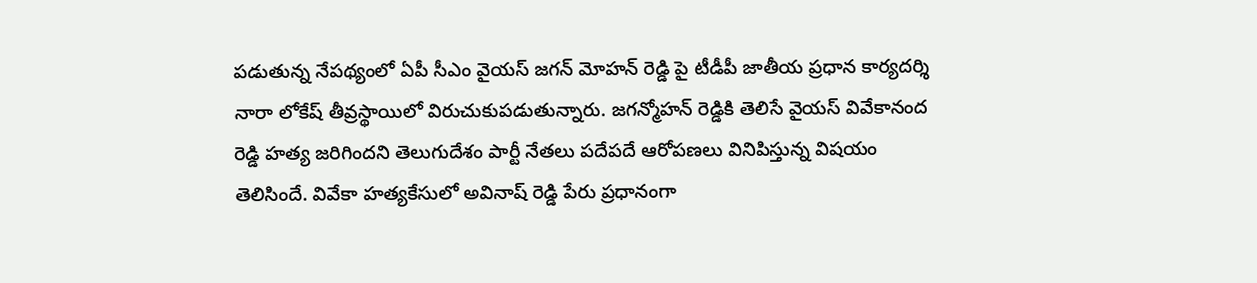పడుతున్న నేపథ్యంలో ఏపీ సీఎం వైయస్ జగన్ మోహన్ రెడ్డి పై టీడీపీ జాతీయ ప్రధాన కార్యదర్శి నారా లోకేష్ తీవ్రస్థాయిలో విరుచుకుపడుతున్నారు. జగన్మోహన్ రెడ్డికి తెలిసే వైయస్ వివేకానంద రెడ్డి హత్య జరిగిందని తెలుగుదేశం పార్టీ నేతలు పదేపదే ఆరోపణలు వినిపిస్తున్న విషయం తెలిసిందే. వివేకా హత్యకేసులో అవినాష్ రెడ్డి పేరు ప్రధానంగా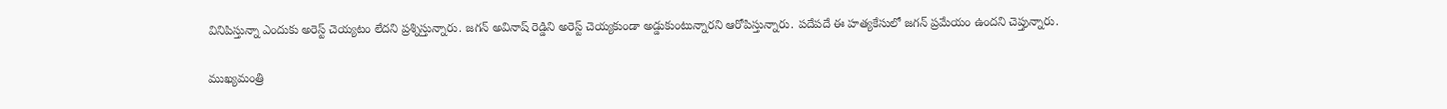వినిపిస్తున్నా ఎందుకు అరెస్ట్ చెయ్యటం లేదని ప్రశ్నిస్తున్నారు. జగన్ అవినాష్ రెడ్డిని అరెస్ట్ చెయ్యకుండా అడ్డుకుంటున్నారని ఆరోపిస్తున్నారు. పదేపదే ఈ హత్యకేసులో జగన్ ప్రమేయం ఉందని చెప్తున్నారు.

ముఖ్యమంత్రి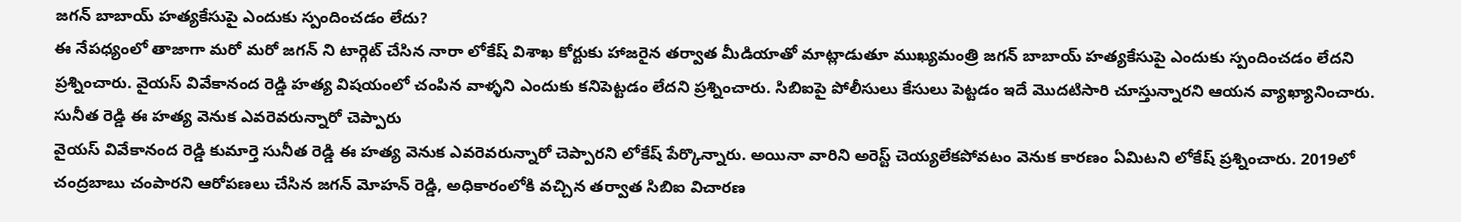జగన్ బాబాయ్ హత్యకేసుపై ఎందుకు స్పందించడం లేదు?
ఈ నేపధ్యంలో తాజాగా మరో మరో జగన్ ని టార్గెట్ చేసిన నారా లోకేష్ విశాఖ కోర్టుకు హాజరైన తర్వాత మీడియాతో మాట్లాడుతూ ముఖ్యమంత్రి జగన్ బాబాయ్ హత్యకేసుపై ఎందుకు స్పందించడం లేదని ప్రశ్నించారు. వైయస్ వివేకానంద రెడ్డి హత్య విషయంలో చంపిన వాళ్ళని ఎందుకు కనిపెట్టడం లేదని ప్రశ్నించారు. సిబిఐపై పోలీసులు కేసులు పెట్టడం ఇదే మొదటిసారి చూస్తున్నారని ఆయన వ్యాఖ్యానించారు.
సునీత రెడ్డి ఈ హత్య వెనుక ఎవరెవరున్నారో చెప్పారు
వైయస్ వివేకానంద రెడ్డి కుమార్తె సునీత రెడ్డి ఈ హత్య వెనుక ఎవరెవరున్నారో చెప్పారని లోకేష్ పేర్కొన్నారు. అయినా వారిని అరెస్ట్ చెయ్యలేకపోవటం వెనుక కారణం ఏమిటని లోకేష్ ప్రశ్నించారు. 2019లో చంద్రబాబు చంపారని ఆరోపణలు చేసిన జగన్ మోహన్ రెడ్డి, అధికారంలోకి వచ్చిన తర్వాత సిబిఐ విచారణ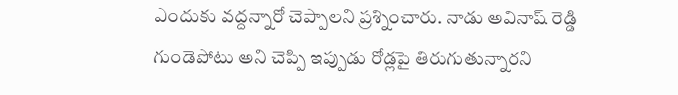ఎందుకు వద్దన్నారో చెప్పాలని ప్రశ్నించారు. నాడు అవినాష్ రెడ్డి గుండెపోటు అని చెప్పి ఇప్పుడు రోడ్లపై తిరుగుతున్నారని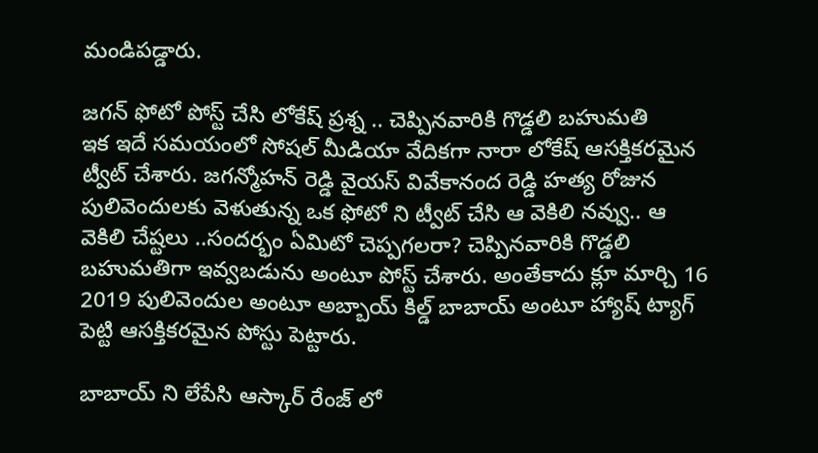మండిపడ్డారు.

జగన్ ఫోటో పోస్ట్ చేసి లోకేష్ ప్రశ్న .. చెప్పినవారికి గొడ్డలి బహుమతి
ఇక ఇదే సమయంలో సోషల్ మీడియా వేదికగా నారా లోకేష్ ఆసక్తికరమైన ట్వీట్ చేశారు. జగన్మోహన్ రెడ్డి వైయస్ వివేకానంద రెడ్డి హత్య రోజున పులివెందులకు వెళుతున్న ఒక ఫోటో ని ట్వీట్ చేసి ఆ వెకిలి నవ్వు.. ఆ వెకిలి చేష్టలు ..సందర్భం ఏమిటో చెప్పగలరా? చెప్పినవారికి గొడ్డలి బహుమతిగా ఇవ్వబడును అంటూ పోస్ట్ చేశారు. అంతేకాదు క్లూ మార్చి 16 2019 పులివెందుల అంటూ అబ్బాయ్ కిల్డ్ బాబాయ్ అంటూ హ్యాష్ ట్యాగ్ పెట్టి ఆసక్తికరమైన పోస్టు పెట్టారు.

బాబాయ్ ని లేపేసి ఆస్కార్ రేంజ్ లో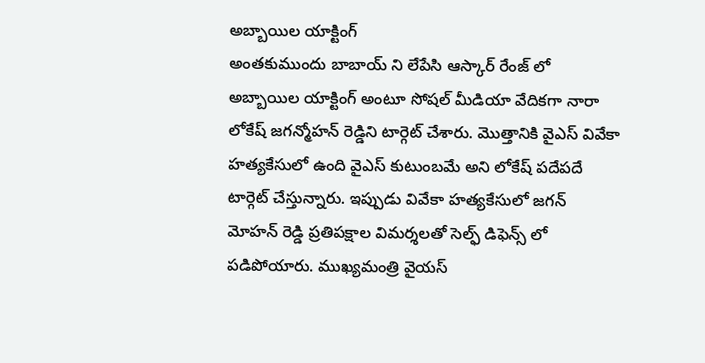అబ్బాయిల యాక్టింగ్
అంతకుముందు బాబాయ్ ని లేపేసి ఆస్కార్ రేంజ్ లో అబ్బాయిల యాక్టింగ్ అంటూ సోషల్ మీడియా వేదికగా నారా లోకేష్ జగన్మోహన్ రెడ్డిని టార్గెట్ చేశారు. మొత్తానికి వైఎస్ వివేకా హత్యకేసులో ఉంది వైఎస్ కుటుంబమే అని లోకేష్ పదేపదే టార్గెట్ చేస్తున్నారు. ఇప్పుడు వివేకా హత్యకేసులో జగన్ మోహన్ రెడ్డి ప్రతిపక్షాల విమర్శలతో సెల్ఫ్ డిఫెన్స్ లో పడిపోయారు. ముఖ్యమంత్రి వైయస్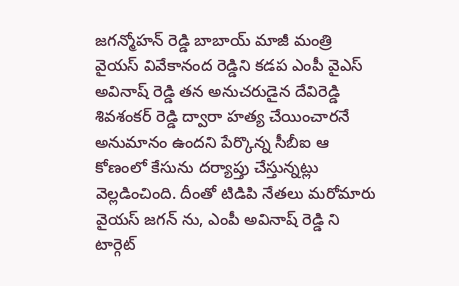జగన్మోహన్ రెడ్డి బాబాయ్ మాజీ మంత్రి వైయస్ వివేకానంద రెడ్డిని కడప ఎంపీ వైఎస్ అవినాష్ రెడ్డి తన అనుచరుడైన దేవిరెడ్డి శివశంకర్ రెడ్డి ద్వారా హత్య చేయించారనే అనుమానం ఉందని పేర్కొన్న సీబీఐ ఆ కోణంలో కేసును దర్యాప్తు చేస్తున్నట్లు వెల్లడించింది. దీంతో టిడిపి నేతలు మరోమారు వైయస్ జగన్ ను, ఎంపీ అవినాష్ రెడ్డి ని టార్గెట్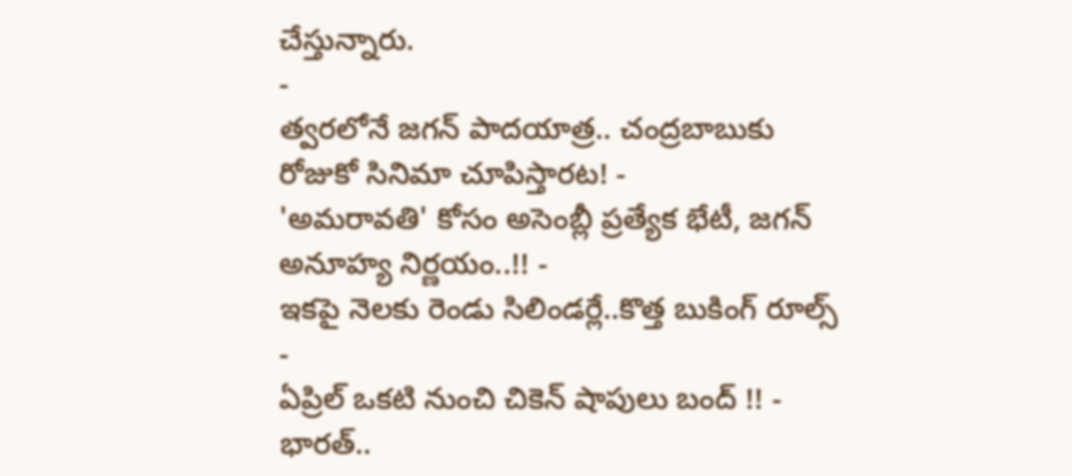చేస్తున్నారు.
-
త్వరలోనే జగన్ పాదయాత్ర.. చంద్రబాబుకు రోజుకో సినిమా చూపిస్తారట! -
'అమరావతి' కోసం అసెంబ్లీ ప్రత్యేక భేటీ, జగన్ అనూహ్య నిర్ణయం..!! -
ఇకపై నెలకు రెండు సిలిండర్లే..కొత్త బుకింగ్ రూల్స్ -
ఏప్రిల్ ఒకటి నుంచి చికెన్ షాపులు బంద్ !! -
భారత్..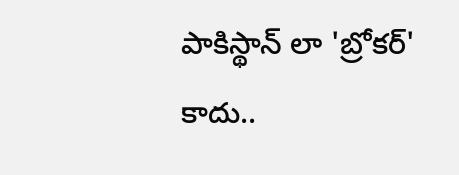పాకిస్థాన్ లా 'బ్రోకర్' కాదు..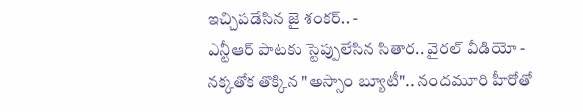ఇచ్చిపడేసిన జై శంకర్.. -
ఎన్టీఆర్ పాటకు స్టెప్పులేసిన సితార.. వైరల్ వీడియో -
నక్కతోక తొక్కిన "అస్సాం బ్యూటీ".. నందమూరి హీరోతో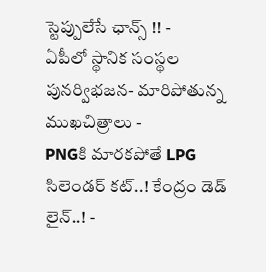స్టెప్పులేసే ఛాన్స్ !! -
ఏపీలో స్థానిక సంస్థల పునర్విభజన- మారిపోతున్న ముఖచిత్రాలు -
PNGకి మారకపోతే LPG సిలెండర్ కట్..! కేంద్రం డెడ్ లైన్..! -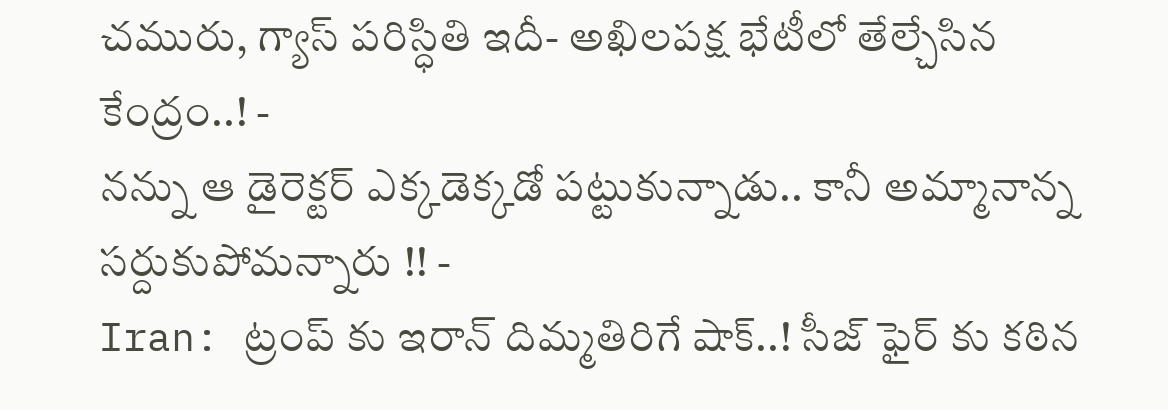చమురు, గ్యాస్ పరిస్ధితి ఇదీ- అఖిలపక్ష భేటీలో తేల్చేసిన కేంద్రం..! -
నన్ను ఆ డైరెక్టర్ ఎక్కడెక్కడో పట్టుకున్నాడు.. కానీ అమ్మానాన్న సర్దుకుపోమన్నారు !! -
Iran: ట్రంప్ కు ఇరాన్ దిమ్మతిరిగే షాక్..! సీజ్ ఫైర్ కు కఠిన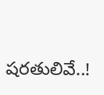షరతులివే..!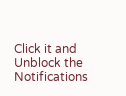Click it and Unblock the Notifications